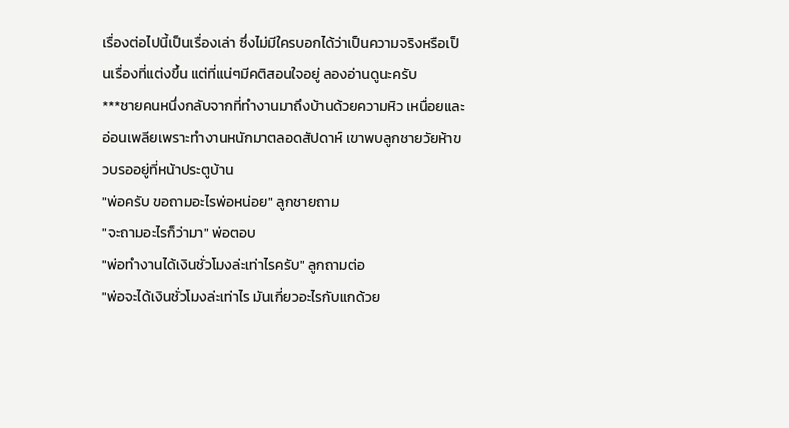เรื่องต่อไปนี้เป็นเรื่องเล่า ซึ่งไม่มีใครบอกได้ว่าเป็นความจริงหรือเป็นเรื่องที่แต่งขึ้น แต่ที่แน่ๆมีคติสอนใจอยู่ ลองอ่านดูนะครับ
***ชายคนหนึ่งกลับจากที่ทำงานมาถึงบ้านด้วยความหิว เหนื่อยและอ่อนเพลียเพราะทำงานหนักมาตลอดสัปดาห์ เขาพบลูกชายวัยห้าขวบรออยู่ที่หน้าประตูบ้าน
"พ่อครับ ขอถามอะไรพ่อหน่อย" ลูกชายถาม
"จะถามอะไรก็ว่ามา" พ่อตอบ
"พ่อทำงานได้เงินชั่วโมงล่ะเท่าไรครับ" ลูกถามต่อ
"พ่อจะได้เงินชั่วโมงล่ะเท่าไร มันเกี่ยวอะไรกับแกด้วย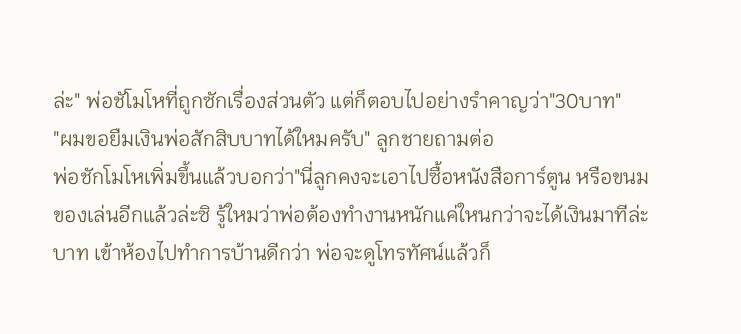ล่ะ" พ่อชัโมโหที่ถูกซักเรื่องส่วนตัว แต่ก็ตอบไปอย่างรำคาญว่า"30บาท"
"ผมขอยืมเงินพ่อสักสิบบาทได้ใหมครับ" ลูกชายถามต่อ
พ่อชักโมโหเพิ่มขึ้นแล้วบอกว่า"นี่ลูกคงจะเอาไปซื้อหนังสือการ์ตูน หรือขนมของเล่นอีกแล้วล่ะซิ รู้ใหมว่าพ่อต้องทำงานหนักแค่ใหนกว่าจะได้เงินมาทีล่ะบาท เข้าห้องไปทำการบ้านดีกว่า พ่อจะดูโทรทัศน์แล้วก็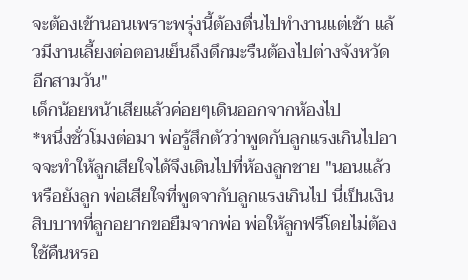จะต้องเข้านอนเพราะพรุ่งนี้ต้องตื่นไปทำงานแต่เช้า แล้วมีงานเลี้ยงต่อตอนเย็นถึงดึกมะรืนต้องไปต่างจังหวัดอีกสามวัน"
เด็กน้อยหน้าเสียแล้วค่อยๆเดินออกจากห้องไป
*หนึ่งชั่วโมงต่อมา พ่อรู้สึกตัวว่าพูดกับลูกแรงเกินไปอาจจะทำให้ลูกเสียใจได้จึงเดินไปที่ห้องลูกชาย "นอนแล้วหรือยังลูก พ่อเสียใจที่พูดจากับลูกแรงเกินไป นี่เป็นเงินสิบบาทที่ลูกอยากขอยืมจากพ่อ พ่อให้ลูกฟรีโดยไม่ต้องใช้คืนหรอ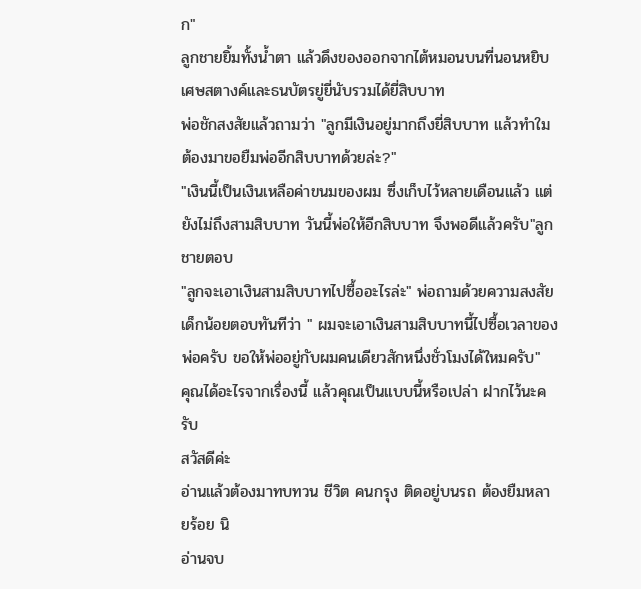ก"
ลูกชายยิ้มทั้งน้ำตา แล้วดึงของออกจากไต้หมอนบนที่นอนหยิบเศษสตางค์และธนบัตรยู่ยี่นับรวมได้ยี่สิบบาท
พ่อชักสงสัยแล้วถามว่า "ลูกมีเงินอยู่มากถึงยี่สิบบาท แล้วทำใมต้องมาขอยืมพ่ออีกสิบบาทด้วยล่ะ?"
"เงินนี้เป็นเงินเหลือค่าขนมของผม ซึ่งเก็บไว้หลายเดือนแล้ว แต่ยังไม่ถึงสามสิบบาท วันนี้พ่อให้อีกสิบบาท จึงพอดีแล้วครับ"ลูกชายตอบ
"ลูกจะเอาเงินสามสิบบาทไปซื้ออะไรล่ะ" พ่อถามด้วยความสงสัย
เด็กน้อยตอบทันทีว่า " ผมจะเอาเงินสามสิบบาทนี้ไปซื้อเวลาของพ่อครับ ขอให้พ่ออยู่กับผมคนเดียวสักหนึ่งชั่วโมงได้ใหมครับ"
คุณได้อะไรจากเรื่องนี้ แล้วคุณเป็นแบบนี้หรือเปล่า ฝากไว้นะครับ
สวัสดีค่ะ
อ่านแล้วต้องมาทบทวน ชีวิต คนกรุง ติดอยู่บนรถ ต้องยืมหลายร้อย นิ
อ่านจบ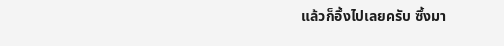แล้วก็อึ้งไปเลยครับ ซึ้งมา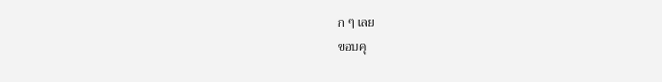ก ๆ เลย
ขอบคุ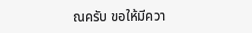ณครับ ขอให้มีควา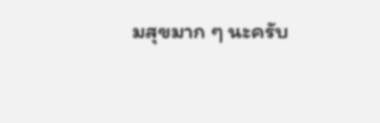มสุขมาก ๆ นะครับ